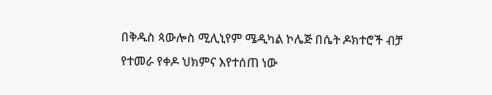በቅዱስ ጳውሎስ ሚሊኒየም ሜዲካል ኮሌጅ በሴት ዶክተሮች ብቻ የተመራ የቀዶ ህክምና እየተሰጠ ነው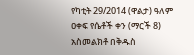የካቲት 29/2014 (ዋልታ) ዓለም ዐቀፍ የሴቶች ቀን (ማርች 8) አስመልክቶ በቅዱስ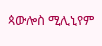ጳውሎስ ሚሊኒየም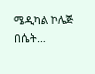ሜዲካል ኮሌጅ በሴት…